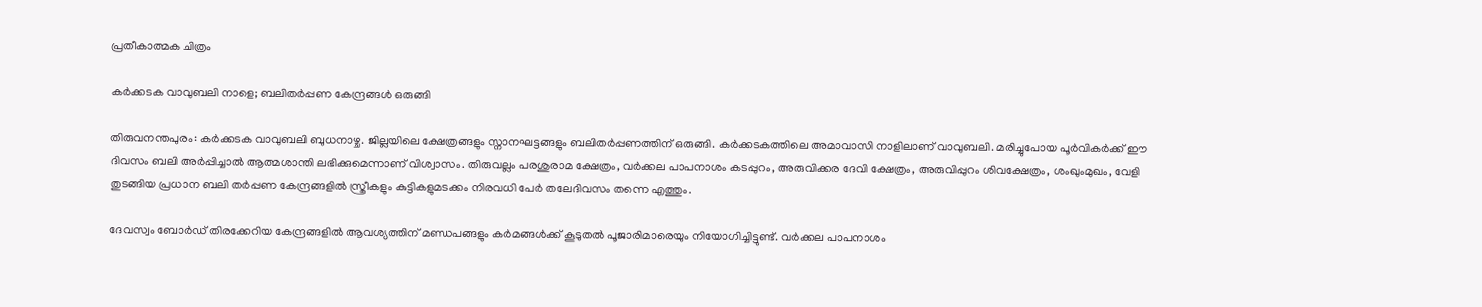പ്രതീകാത്മക ചിത്രം

കർക്കടക വാവുബലി നാളെ; ബലിതർപ്പണ കേന്ദ്രങ്ങൾ ഒരുങ്ങി

തിരുവനന്തപുരം: കർക്കടക വാവുബലി ബുധനാഴ്ച. ജില്ലയിലെ ക്ഷേത്രങ്ങളും സ്നാനഘട്ടങ്ങളും ബലിതർപ്പണത്തിന് ഒരുങ്ങി. കർക്കടകത്തിലെ അമാവാസി നാളിലാണ് വാവുബലി. മരിച്ചുപോയ പൂർവികർക്ക് ഈ ദിവസം ബലി അർപ്പിച്ചാൽ ആത്മശാന്തി ലഭിക്കുമെന്നാണ് വിശ്വാസം. തിരുവല്ലം പരശുരാമ ക്ഷേത്രം, വര്‍ക്കല പാപനാശം കടപ്പുറം, അരുവിക്കര ദേവി ക്ഷേത്രം, അരുവിപ്പുറം ശിവക്ഷേത്രം, ശംഖുംമുഖം, വേളി തുടങ്ങിയ പ്രധാന ബലി തർപ്പണ കേന്ദ്രങ്ങളില്‍ സ്ത്രീകളും കുട്ടികളുമടക്കം നിരവധി പേർ തലേദിവസം തന്നെ എത്തും.

ദേവസ്വം ബോർഡ് തിരക്കേറിയ കേന്ദ്രങ്ങളിൽ ആവശ്യത്തിന് മണ്ഡപങ്ങളും കർമങ്ങൾക്ക് കൂടുതൽ പൂജാരിമാരെയും നിയോഗിച്ചിട്ടുണ്ട്. വര്‍ക്കല പാപനാശം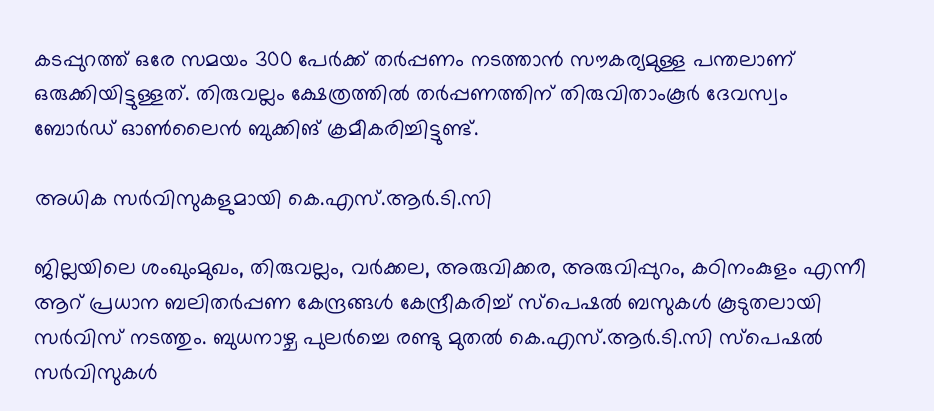കടപ്പുറത്ത് ഒരേ സമയം 300 പേർക്ക് തർപ്പണം നടത്താൻ സൗകര്യമുള്ള പന്തലാണ് ഒരുക്കിയിട്ടുള്ളത്. തിരുവല്ലം ക്ഷേത്രത്തിൽ തർപ്പണത്തിന് തിരുവിതാംകൂർ ദേവസ്വം ബോർഡ് ഓൺലൈൻ ബുക്കിങ് ക്രമീകരിച്ചിട്ടുണ്ട്.

അധിക സർവിസുകളുമായി കെ.എസ്.ആർ.ടി.സി

ജില്ലയിലെ ശംഖുംമുഖം, തിരുവല്ലം, വർക്കല, അരുവിക്കര, അരുവിപ്പുറം, കഠിനംകുളം എന്നീ ആറ് പ്രധാന ബലിതർപ്പണ കേന്ദ്രങ്ങൾ കേന്ദ്രീകരിച്ച് സ്പെഷൽ ബസുകൾ കൂടുതലായി സർവിസ് നടത്തും. ബുധനാഴ്ച പുലർച്ചെ രണ്ടു മുതൽ കെ.എസ്.ആർ.ടി.സി സ്‌പെഷൽ സർവിസുകൾ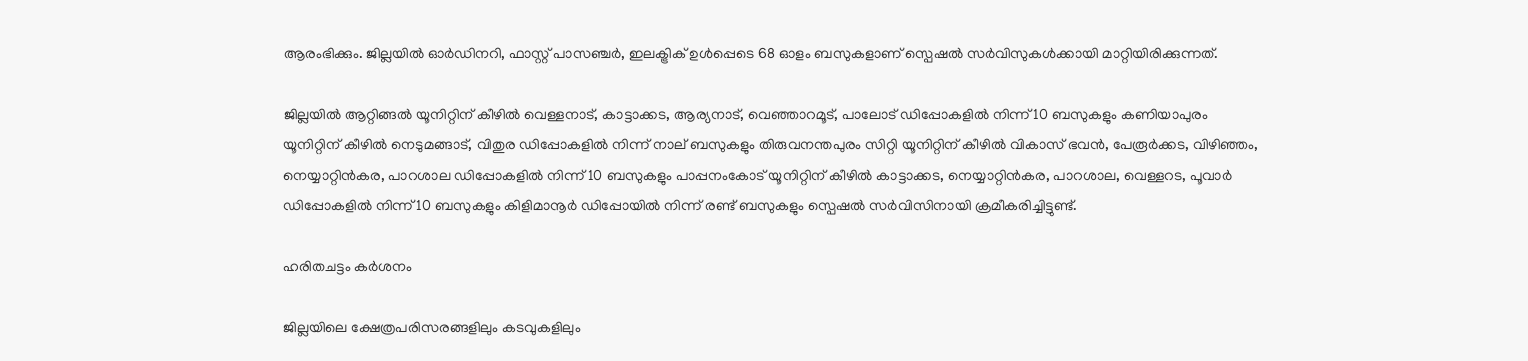ആരംഭിക്കും. ജില്ലയിൽ ഓർഡിനറി, ഫാസ്റ്റ് പാസഞ്ചർ, ഇലക്ട്രിക് ഉൾപ്പെടെ 68 ഓളം ബസുകളാണ് സ്പെഷൽ സർവിസുകൾക്കായി മാറ്റിയിരിക്കുന്നത്.

ജില്ലയിൽ ആറ്റിങ്ങൽ യൂനിറ്റിന് കീഴിൽ വെള്ളനാട്, കാട്ടാക്കട, ആര്യനാട്, വെഞ്ഞാറമൂട്, പാലോട് ഡിപ്പോകളിൽ നിന്ന് 10 ബസുകളും കണിയാപുരം യൂനിറ്റിന് കീഴിൽ നെടുമങ്ങാട്, വിതുര ഡിപ്പോകളിൽ നിന്ന് നാല് ബസുകളും തിരുവനന്തപുരം സിറ്റി യൂനിറ്റിന് കീഴിൽ വികാസ് ഭവൻ, പേരൂർക്കട, വിഴിഞ്ഞം, നെയ്യാറ്റിൻകര, പാറശാല ഡിപ്പോകളിൽ നിന്ന് 10 ബസുകളും പാപ്പനംകോട് യൂനിറ്റിന് കീഴിൽ കാട്ടാക്കട, നെയ്യാറ്റിൻകര, പാറശാല, വെള്ളറട, പൂവാർ ഡിപ്പോകളിൽ നിന്ന് 10 ബസുകളും കിളിമാനൂർ ഡിപ്പോയിൽ നിന്ന് രണ്ട് ബസുകളും സ്പെഷൽ സർവിസിനായി ക്രമീകരിച്ചിട്ടുണ്ട്.

ഹരിതചട്ടം കർശനം

ജില്ലയിലെ ക്ഷേത്രപരിസരങ്ങളിലും കടവുകളിലും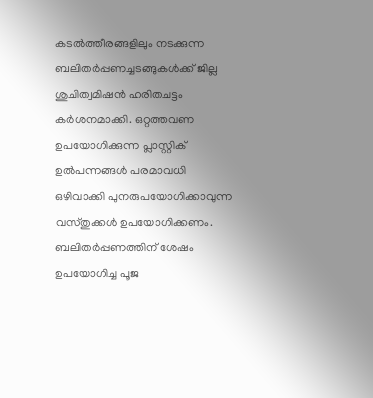കടൽത്തീരങ്ങളിലും നടക്കുന്ന ബലിതർപ്പണച്ചടങ്ങുകൾക്ക് ജില്ല ശുചിത്വമിഷൻ ഹരിതചട്ടം കർശനമാക്കി. ഒറ്റത്തവണ ഉപയോഗിക്കുന്ന പ്ലാസ്റ്റിക് ഉൽപന്നങ്ങൾ പരമാവധി ഒഴിവാക്കി പുനരുപയോഗിക്കാവുന്ന വസ്തുക്കൾ ഉപയോഗിക്കണം. ബലിതർപ്പണത്തിന് ശേഷം ഉപയോഗിച്ച പൂജ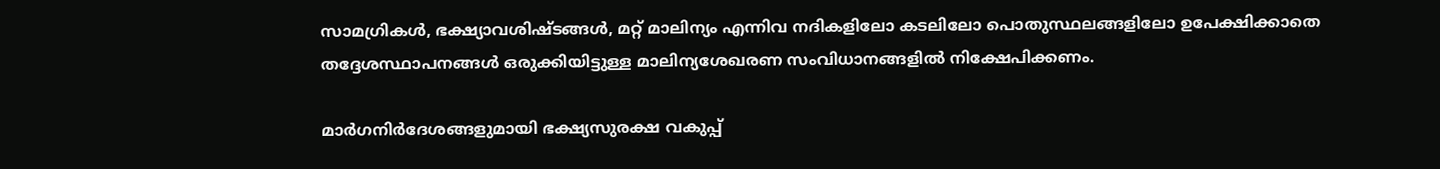സാമഗ്രികൾ, ഭക്ഷ്യാവശിഷ്ടങ്ങൾ, മറ്റ് മാലിന്യം എന്നിവ നദികളിലോ കടലിലോ പൊതുസ്ഥലങ്ങളിലോ ഉപേക്ഷിക്കാതെ തദ്ദേശസ്ഥാപനങ്ങൾ ഒരുക്കിയിട്ടുള്ള മാലിന്യശേഖരണ സംവിധാനങ്ങളിൽ നിക്ഷേപിക്കണം.

മാർഗനിർദേശങ്ങളുമായി ഭക്ഷ്യസുരക്ഷ വകുപ്പ്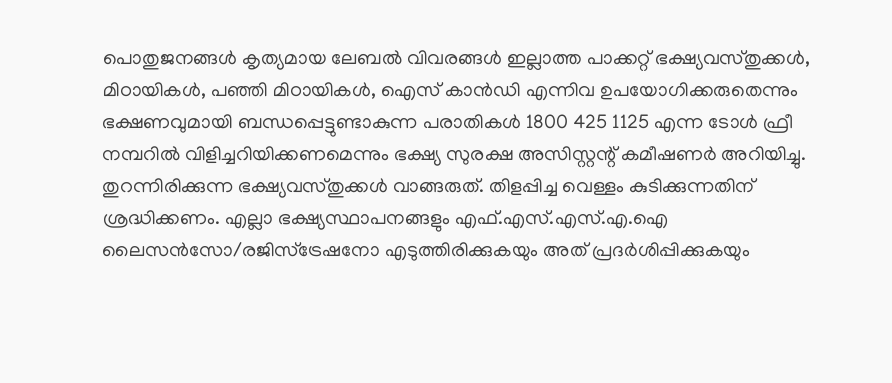പൊതുജനങ്ങൾ കൃത്യമായ ലേബൽ വിവരങ്ങൾ ഇല്ലാത്ത പാക്കറ്റ് ഭക്ഷ്യവസ്തുക്കൾ, മിഠായികൾ, പഞ്ഞി മിഠായികൾ, ഐസ് കാൻഡി എന്നിവ ഉപയോഗിക്കരുതെന്നും ഭക്ഷണവുമായി ബന്ധപ്പെട്ടുണ്ടാകുന്ന പരാതികൾ 1800 425 1125 എന്ന ടോൾ ഫ്രീ നമ്പറിൽ വിളിച്ചറിയിക്കണമെന്നും ഭക്ഷ്യ സുരക്ഷ അസിസ്റ്റന്റ് കമീഷണർ അറിയിച്ചു. തുറന്നിരിക്കുന്ന ഭക്ഷ്യവസ്തുക്കൾ വാങ്ങരുത്. തിളപ്പിച്ച വെള്ളം കുടിക്കുന്നതിന് ശ്രദ്ധിക്കണം. എല്ലാ ഭക്ഷ്യസ്ഥാപനങ്ങളും എഫ്.എസ്.എസ്.എ.ഐ ലൈസൻസോ/രജിസ്ട്രേഷനോ എടുത്തിരിക്കുകയും അത് പ്രദർശിപ്പിക്കുകയും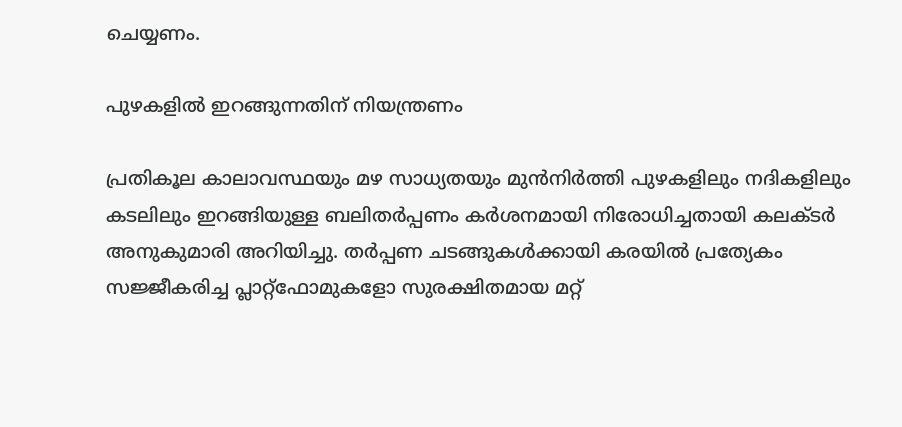ചെയ്യണം.

പുഴകളിൽ ഇറങ്ങുന്നതിന് നിയന്ത്രണം

പ്രതികൂല കാലാവസ്ഥയും മഴ സാധ്യതയും മുൻനിർത്തി പുഴകളിലും നദികളിലും കടലിലും ഇറങ്ങിയുള്ള ബലിതർപ്പണം കർശനമായി നിരോധിച്ചതായി കലക്ടർ അനുകുമാരി അറിയിച്ചു. തർപ്പണ ചടങ്ങുകൾക്കായി കരയിൽ പ്രത്യേകം സജ്ജീകരിച്ച പ്ലാറ്റ്‌ഫോമുകളോ സുരക്ഷിതമായ മറ്റ്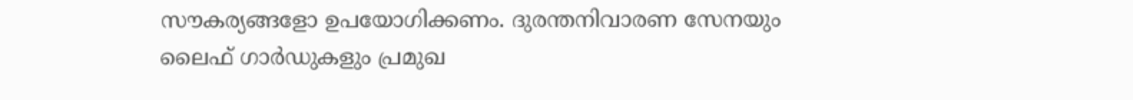സൗകര്യങ്ങളോ ഉപയോഗിക്കണം. ദുരന്തനിവാരണ സേനയും ലൈഫ് ഗാർഡുകളും പ്രമുഖ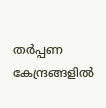തർപ്പണ കേന്ദ്രങ്ങളിൽ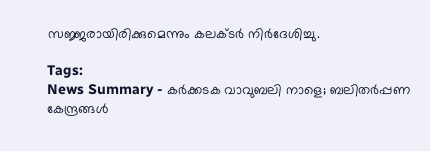സജ്ജരായിരിക്കുമെന്നും കലക്ടർ നിർദേശിച്ചു.

Tags:
News Summary - കർക്കടക വാവുബലി നാളെ; ബലിതർപ്പണ കേന്ദ്രങ്ങൾ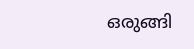ഒരുങ്ങി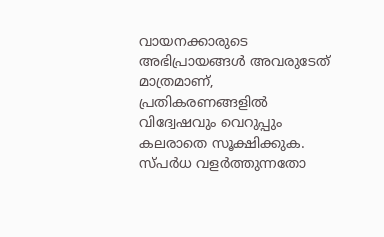വായനക്കാരുടെ അഭിപ്രായങ്ങള്‍ അവരുടേത് മാത്രമാണ്, പ്രതികരണങ്ങളിൽ വിദ്വേഷവും വെറുപ്പും കലരാതെ സൂക്ഷിക്കുക. സ്പർധ വളർത്തുന്നതോ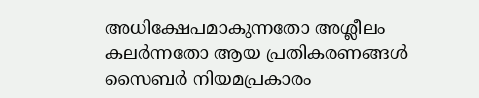അധിക്ഷേപമാകുന്നതോ അശ്ലീലം കലർന്നതോ ആയ പ്രതികരണങ്ങൾ സൈബർ നിയമപ്രകാരം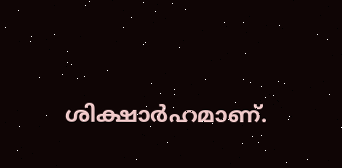ശിക്ഷാർഹമാണ്.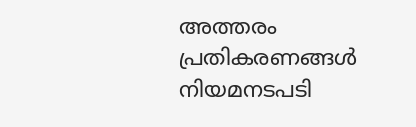അത്തരം പ്രതികരണങ്ങൾ നിയമനടപടി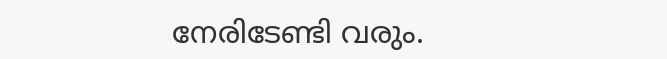നേരിടേണ്ടി വരും.